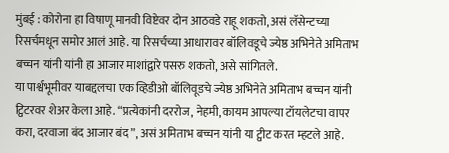मुंबई : कोरोना हा विषाणू मानवी विष्टेवर दोन आठवडे राहू शकतो, असं लॅसेन्टच्या रिसर्चमधून समोर आलं आहे. या रिसर्चच्या आधारावर बॉलिवडूचे ज्येष्ठ अभिनेते अमिताभ बच्चन यांनी यांनी हा आजार माशांद्वारे पसरु शकतो, असे सांगितले.
या पार्श्वभूमीवर याबद्दलचा एक व्हिडीओ बॉलिवूडचे ज्येष्ठ अभिनेते अमिताभ बच्चन यांनी ट्विटरवर शेअर केला आहे. “प्रत्येकांनी दररोज, नेहमी, कायम आपल्या टॉयलेटचा वापर करा, दरवाजा बंद आजार बंद”, असं अमिताभ बच्चन यांनी या ट्वीट करत म्हटले आहे.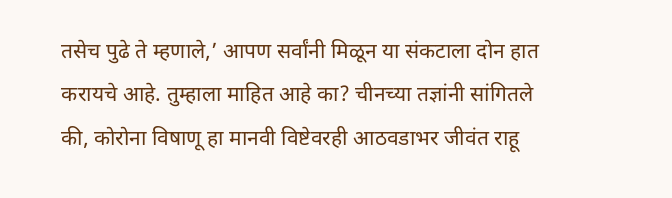तसेच पुढे ते म्हणाले,’ आपण सर्वांनी मिळून या संकटाला दोन हात करायचे आहे. तुम्हाला माहित आहे का? चीनच्या तज्ञांनी सांगितले की, कोरोना विषाणू हा मानवी विष्टेवरही आठवडाभर जीवंत राहू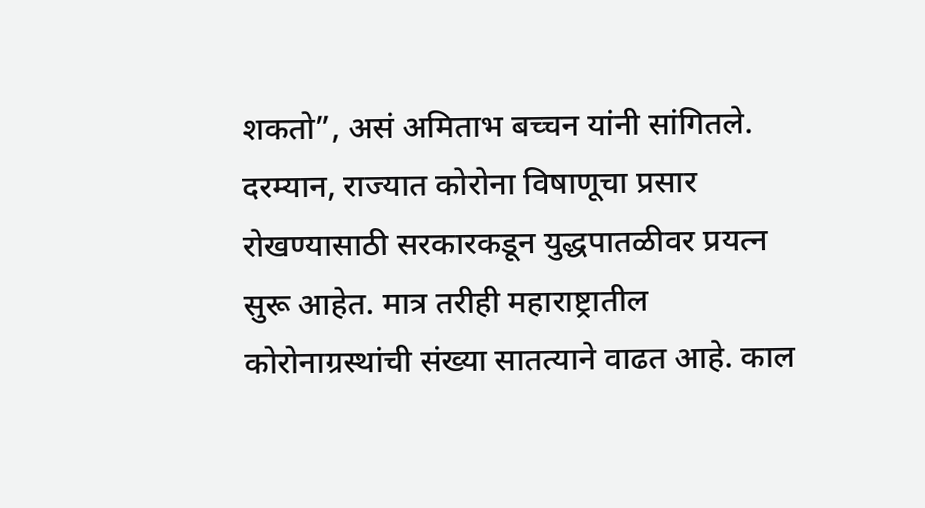शकतो”, असं अमिताभ बच्चन यांनी सांगितले.
दरम्यान, राज्यात कोरोना विषाणूचा प्रसार रोखण्यासाठी सरकारकडून युद्धपातळीवर प्रयत्न सुरू आहेत. मात्र तरीही महाराष्ट्रातील कोरोनाग्रस्थांची संख्या सातत्याने वाढत आहे. काल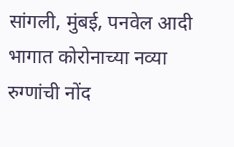सांगली, मुंबई, पनवेल आदी भागात कोरोनाच्या नव्या रुग्णांची नोंद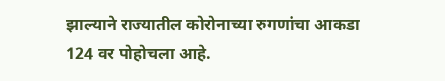झाल्याने राज्यातील कोरोनाच्या रुगणांचा आकडा 124 वर पोहोचला आहे.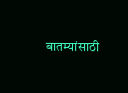बातम्यांसाठी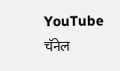YouTube चॅनेल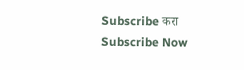Subscribe करा
Subscribe Now